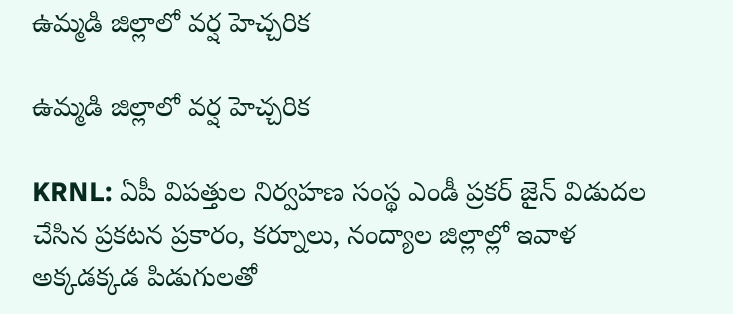ఉమ్మడి జిల్లాలో వర్ష హెచ్చరిక

ఉమ్మడి జిల్లాలో వర్ష హెచ్చరిక

KRNL: ఏపీ విపత్తుల నిర్వహణ సంస్థ ఎండీ ప్రకర్ జైన్ విడుదల చేసిన ప్రకటన ప్రకారం, కర్నూలు, నంద్యాల జిల్లాల్లో ఇవాళ అక్కడక్కడ పిడుగులతో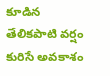కూడిన తేలికపాటి వర్షం కురిసే అవకాశం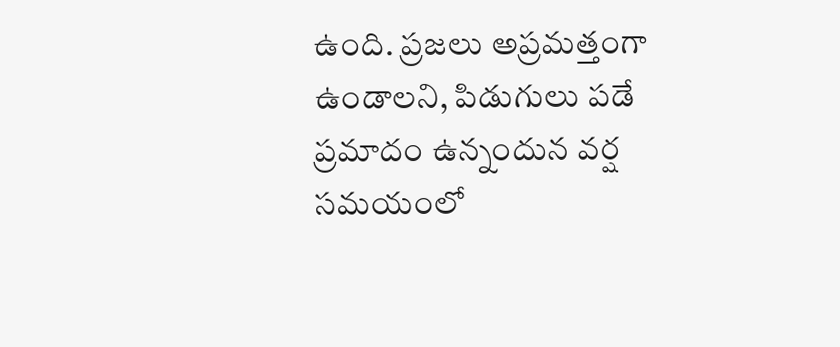ఉంది. ప్రజలు అప్రమత్తంగా ఉండాలని, పిడుగులు పడే ప్రమాదం ఉన్నందున వర్ష సమయంలో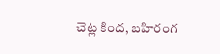చెట్ల కింద, బహిరంగ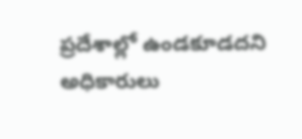ప్రదేశాల్లో ఉండకూడదని అధికారులు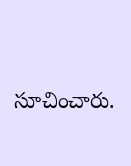సూచించారు.